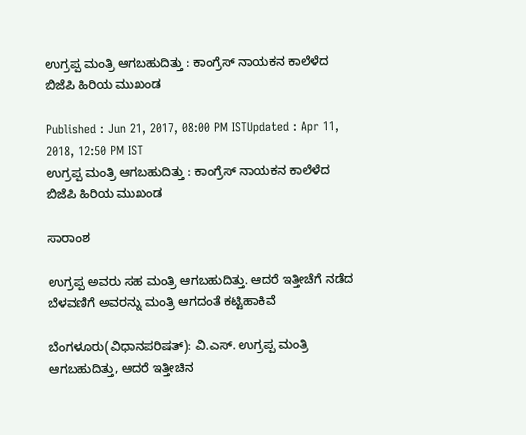ಉಗ್ರಪ್ಪ ಮಂತ್ರಿ ಆಗಬಹುದಿತ್ತು : ಕಾಂಗ್ರೆಸ್ ನಾಯಕನ ಕಾಲೆಳೆದ ಬಿಜೆಪಿ ಹಿರಿಯ ಮುಖಂಡ

Published : Jun 21, 2017, 08:00 PM ISTUpdated : Apr 11, 2018, 12:50 PM IST
ಉಗ್ರಪ್ಪ ಮಂತ್ರಿ ಆಗಬಹುದಿತ್ತು : ಕಾಂಗ್ರೆಸ್ ನಾಯಕನ ಕಾಲೆಳೆದ ಬಿಜೆಪಿ ಹಿರಿಯ ಮುಖಂಡ

ಸಾರಾಂಶ

ಉಗ್ರಪ್ಪ ಅವರು ಸಹ ಮಂತ್ರಿ ಆಗಬಹುದಿತ್ತು. ಆದರೆ ಇತ್ತೀಚೆಗೆ ನಡೆದ ಬೆಳವಣಿಗೆ ಅವರನ್ನು ಮಂತ್ರಿ ಆಗದಂತೆ ಕಟ್ಟಿಹಾಕಿವೆ

ಬೆಂಗಳೂರು(ವಿಧಾನಪರಿಷತ್‌): ವಿ.ಎಸ್‌. ಉಗ್ರಪ್ಪ ಮಂತ್ರಿ ಆಗಬಹುದಿತ್ತು, ಆದರೆ ಇತ್ತೀಚಿನ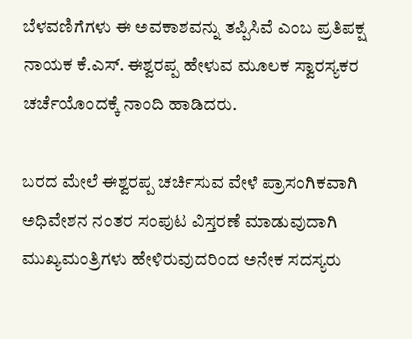ಬೆಳವಣಿಗೆಗಳು ಈ ಅವಕಾಶವನ್ನು ತಪ್ಪಿಸಿವೆ ಎಂಬ ಪ್ರತಿಪಕ್ಷ ನಾಯಕ ಕೆ.ಎಸ್‌. ಈಶ್ವರಪ್ಪ ಹೇಳುವ ಮೂಲಕ ಸ್ವಾರಸ್ಯಕರ ಚರ್ಚೆಯೊಂದಕ್ಕೆ ನಾಂದಿ ಹಾಡಿದರು.

ಬರದ ಮೇಲೆ ಈಶ್ವರಪ್ಪ ಚರ್ಚಿಸುವ ವೇಳೆ ಪ್ರಾಸಂಗಿಕವಾಗಿ ಅಧಿವೇಶನ ನಂತರ ಸಂಪುಟ ವಿಸ್ತರಣೆ ಮಾಡುವುದಾಗಿ ಮುಖ್ಯಮಂತ್ರಿಗಳು ಹೇಳಿರುವುದರಿಂದ ಅನೇಕ ಸದಸ್ಯರು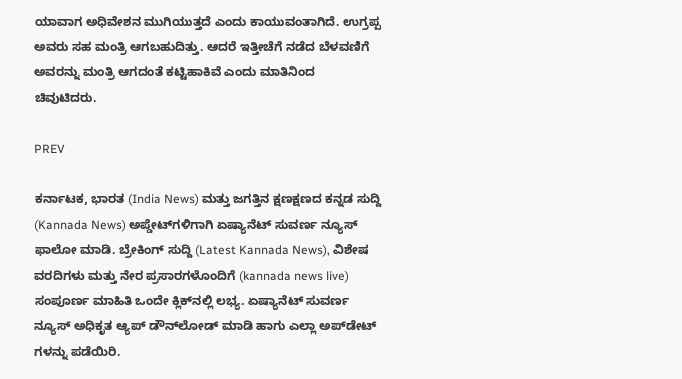ಯಾವಾಗ ಅಧಿವೇಶನ ಮುಗಿಯುತ್ತದೆ ಎಂದು ಕಾಯುವಂತಾಗಿದೆ. ಉಗ್ರಪ್ಪ ಅವರು ಸಹ ಮಂತ್ರಿ ಆಗಬಹುದಿತ್ತು. ಆದರೆ ಇತ್ತೀಚೆಗೆ ನಡೆದ ಬೆಳವಣಿಗೆ ಅವರನ್ನು ಮಂತ್ರಿ ಆಗದಂತೆ ಕಟ್ಟಿಹಾಕಿವೆ ಎಂದು ಮಾತಿನಿಂದ ಚಿವುಟಿದರು.

PREV

ಕರ್ನಾಟಕ, ಭಾರತ (India News) ಮತ್ತು ಜಗತ್ತಿನ ಕ್ಷಣಕ್ಷಣದ ಕನ್ನಡ ಸುದ್ದಿ (Kannada News) ಅಪ್ಡೇಟ್‌ಗಳಿಗಾಗಿ ಏಷ್ಯಾನೆಟ್ ಸುವರ್ಣ ನ್ಯೂಸ್‌ ಫಾಲೋ ಮಾಡಿ. ಬ್ರೇಕಿಂಗ್ ಸುದ್ದಿ (Latest Kannada News), ವಿಶೇಷ ವರದಿಗಳು ಮತ್ತು ನೇರ ಪ್ರಸಾರಗಳೊಂದಿಗೆ (kannada news live) ಸಂಪೂರ್ಣ ಮಾಹಿತಿ ಒಂದೇ ಕ್ಲಿಕ್‌ನಲ್ಲಿ ಲಭ್ಯ. ಏಷ್ಯಾನೆಟ್ ಸುವರ್ಣ ನ್ಯೂಸ್ ಅಧಿಕೃತ ಆ್ಯಪ್ ಡೌನ್‌ಲೋಡ್ ಮಾಡಿ ಹಾಗು ಎಲ್ಲಾ ಅಪ್‌ಡೇಟ್ ಗಳನ್ನು ಪಡೆಯಿರಿ.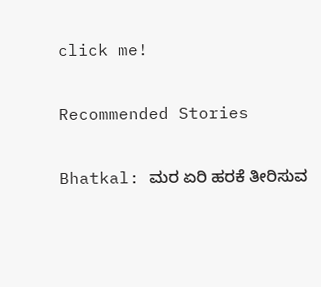click me!

Recommended Stories

Bhatkal: ಮರ ಏರಿ ಹರಕೆ ತೀರಿಸುವ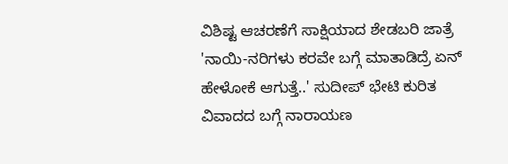ವಿಶಿಷ್ಟ ಆಚರಣೆಗೆ ಸಾಕ್ಷಿಯಾದ ಶೇಡಬರಿ ಜಾತ್ರೆ
'ನಾಯಿ-ನರಿಗಳು ಕರವೇ ಬಗ್ಗೆ ಮಾತಾಡಿದ್ರೆ ಏನ್‌ ಹೇಳೋಕೆ ಆಗುತ್ತೆ..' ಸುದೀಪ್‌ ಭೇಟಿ ಕುರಿತ ವಿವಾದದ ಬಗ್ಗೆ ನಾರಾಯಣ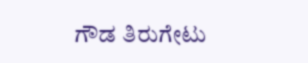ಗೌಡ ತಿರುಗೇಟು